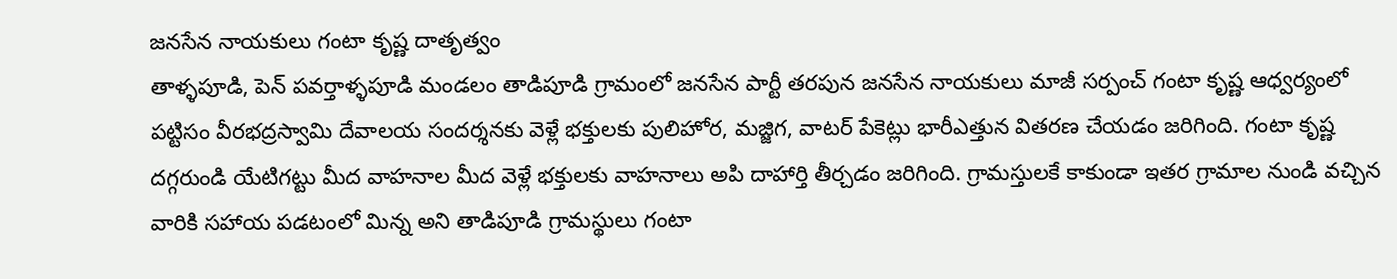జనసేన నాయకులు గంటా కృష్ణ దాతృత్వం
తాళ్ళపూడి, పెన్ పవర్తాళ్ళపూడి మండలం తాడిపూడి గ్రామంలో జనసేన పార్టీ తరపున జనసేన నాయకులు మాజీ సర్పంచ్ గంటా కృష్ణ ఆధ్వర్యంలో పట్టిసం వీరభద్రస్వామి దేవాలయ సందర్శనకు వెళ్లే భక్తులకు పులిహోర, మజ్జిగ, వాటర్ పేకెట్లు భారీఎత్తున వితరణ చేయడం జరిగింది. గంటా కృష్ణ దగ్గరుండి యేటిగట్టు మీద వాహనాల మీద వెళ్లే భక్తులకు వాహనాలు అపి దాహార్తి తీర్చడం జరిగింది. గ్రామస్తులకే కాకుండా ఇతర గ్రామాల నుండి వచ్చిన వారికి సహాయ పడటంలో మిన్న అని తాడిపూడి గ్రామస్థులు గంటా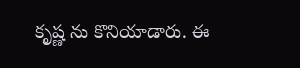కృష్ణ ను కొనియాడారు. ఈ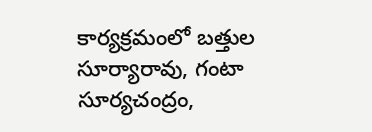కార్యక్రమంలో బత్తుల సూర్యారావు, గంటా సూర్యచంద్రం,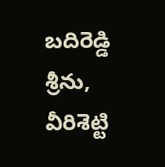బదిరెడ్డి శ్రీను, వీరిశెట్టి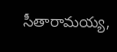సీతారామయ్య,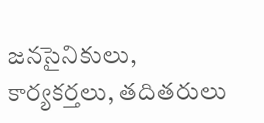జనసైనికులు, కార్యకర్తలు, తదితరులు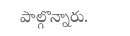పాల్గొన్నారు.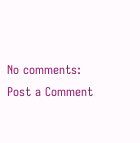No comments:
Post a Comment